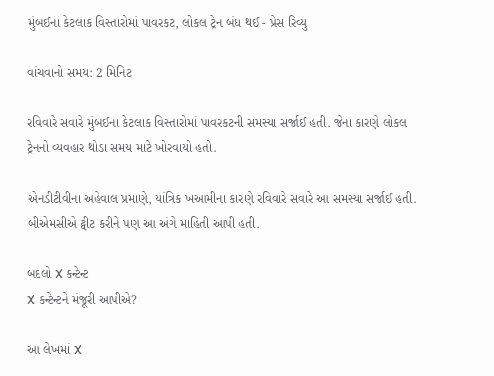મુંબઈના કેટલાક વિસ્તારોમાં પાવરકટ, લોકલ ટ્રેન બંધ થઈ - પ્રેસ રિવ્યુ

વાંચવાનો સમય: 2 મિનિટ

રવિવારે સવારે મુંબઈના કેટલાક વિસ્તારોમાં પાવરકટની સમસ્યા સર્જાઈ હતી. જેના કારણે લોકલ ટ્રેનનો વ્યવહાર થોડા સમય માટે ખોરવાયો હતો.

એનડીટીવીના અહેવાલ પ્રમાણે, યાંત્રિક ખઆમીના કારણે રવિવારે સવારે આ સમસ્યા સર્જાઈ હતી. બીએમસીએ ટ્વીટ કરીને પણ આ અંગે માહિતી આપી હતી.

બદલો X કન્ટેન્ટ
X કન્ટેન્ટને મંજૂરી આપીએ?

આ લેખમાં X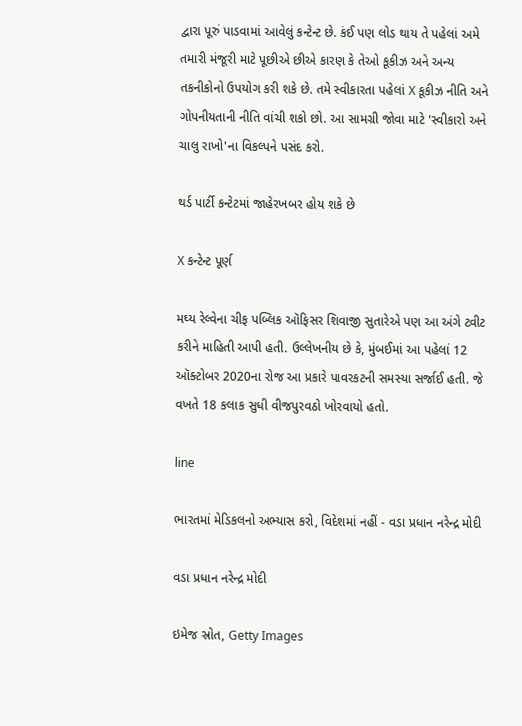દ્વારા પૂરું પાડવામાં આવેલું કન્ટેન્ટ છે. કંઈ પણ લોડ થાય તે પહેલાં અમે તમારી મંજૂરી માટે પૂછીએ છીએ કારણ કે તેઓ કૂકીઝ અને અન્ય તકનીકોનો ઉપયોગ કરી શકે છે. તમે સ્વીકારતા પહેલાં X કૂકીઝ નીતિ અને ગોપનીયતાની નીતિ વાંચી શકો છો. આ સામગ્રી જોવા માટે 'સ્વીકારો અને ચાલુ રાખો'ના વિકલ્પને પસંદ કરો.

થર્ડ પાર્ટી કન્ટેટમાં જાહેરખબર હોય શકે છે

X કન્ટેન્ટ પૂર્ણ

મઘ્ય રેલ્વેના ચીફ પબ્લિક ઑફિસર શિવાજી સુતારેએ પણ આ અંગે ટ્વીટ કરીને માહિતી આપી હતી. ઉલ્લેખનીય છે કે, મુંબઈમાં આ પહેલાં 12 ઑક્ટોબર 2020ના રોજ આ પ્રકારે પાવરકટની સમસ્યા સર્જાઈ હતી. જે વખતે 18 કલાક સુધી વીજપુરવઠો ખોરવાયો હતો.

line

ભારતમાં મેડિકલનો અભ્યાસ કરો, વિદેશમાં નહીં - વડા પ્રધાન નરેન્દ્ર મોદી

વડા પ્રધાન નરેન્દ્ર મોદી

ઇમેજ સ્રોત, Getty Images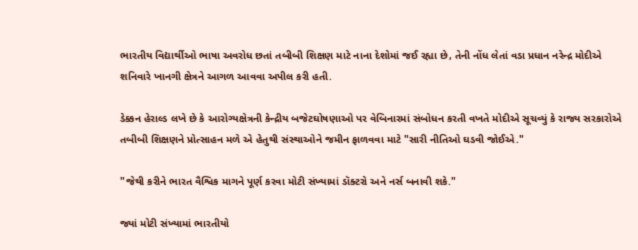ભારતીય વિદ્યાર્થીઓ ભાષા અવરોધ છતાં તબીબી શિક્ષણ માટે નાના દેશોમાં જઈ રહ્યા છે, તેની નોંધ લેતાં વડા પ્રધાન નરેન્દ્ર મોદીએ શનિવારે ખાનગી ક્ષેત્રને આગળ આવવા અપીલ કરી હતી.

ડેક્કન હેરાલ્ડ લખે છે કે આરોગ્યક્ષેત્રની કેન્દ્રીય બજેટઘોષણાઓ પર વેબિનારમાં સંબોધન કરતી વખતે મોદીએ સૂચવ્યું કે રાજ્ય સરકારોએ તબીબી શિક્ષણને પ્રોત્સાહન મળે એ હેતુથી સંસ્થાઓને જમીન ફાળવવા માટે "સારી નીતિઓ ઘડવી જોઈએ."

"જેથી કરીને ભારત વૈશ્વિક માગને પૂર્ણ કરવા મોટી સંખ્યામાં ડૉક્ટરો અને નર્સ બનાવી શકે."

જ્યાં મોટી સંખ્યામાં ભારતીયો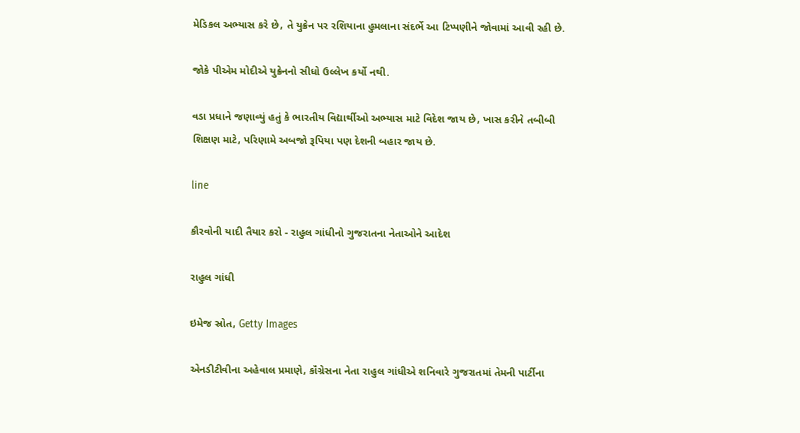મેડિકલ અભ્યાસ કરે છે, તે યુક્રેન પર રશિયાના હુમલાના સંદર્ભે આ ટિપ્પણીને જોવામાં આવી રહી છે.

જોકે પીએમ મોદીએ યુક્રેનનો સીધો ઉલ્લેખ કર્યો નથી.

વડા પ્રધાને જણાવ્યું હતું કે ભારતીય વિદ્યાર્થીઓ અભ્યાસ માટે વિદેશ જાય છે, ખાસ કરીને તબીબી શિક્ષણ માટે, પરિણામે અબજો રૂપિયા પણ દેશની બહાર જાય છે.

line

કૌરવોની યાદી તૈયાર કરો - રાહુલ ગાંધીનો ગુજરાતના નેતાઓને આદેશ

રાહુલ ગાંધી

ઇમેજ સ્રોત, Getty Images

એનડીટીવીના અહેવાલ પ્રમાણે, કૉંગ્રેસના નેતા રાહુલ ગાંધીએ શનિવારે ગુજરાતમાં તેમની પાર્ટીના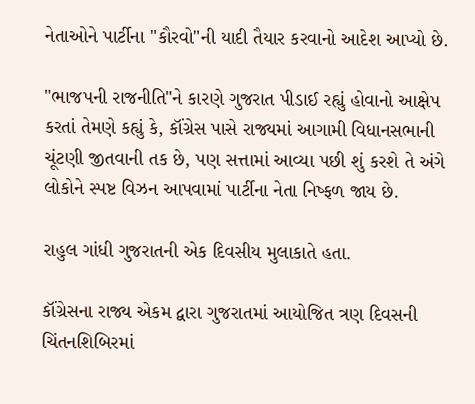નેતાઓને પાર્ટીના "કૌરવો"ની યાદી તૈયાર કરવાનો આદેશ આપ્યો છે.

"ભાજપની રાજનીતિ"ને કારણે ગુજરાત પીડાઈ રહ્યું હોવાનો આક્ષેપ કરતાં તેમણે કહ્યું કે, કૉંગ્રેસ પાસે રાજ્યમાં આગામી વિધાનસભાની ચૂંટણી જીતવાની તક છે, પણ સત્તામાં આવ્યા પછી શું કરશે તે અંગે લોકોને સ્પષ્ટ વિઝન આપવામાં પાર્ટીના નેતા નિષ્ફળ જાય છે.

રાહુલ ગાંધી ગુજરાતની એક દિવસીય મુલાકાતે હતા.

કૉંગ્રેસના રાજ્ય એકમ દ્વારા ગુજરાતમાં આયોજિત ત્રણ દિવસની ચિંતનશિબિરમાં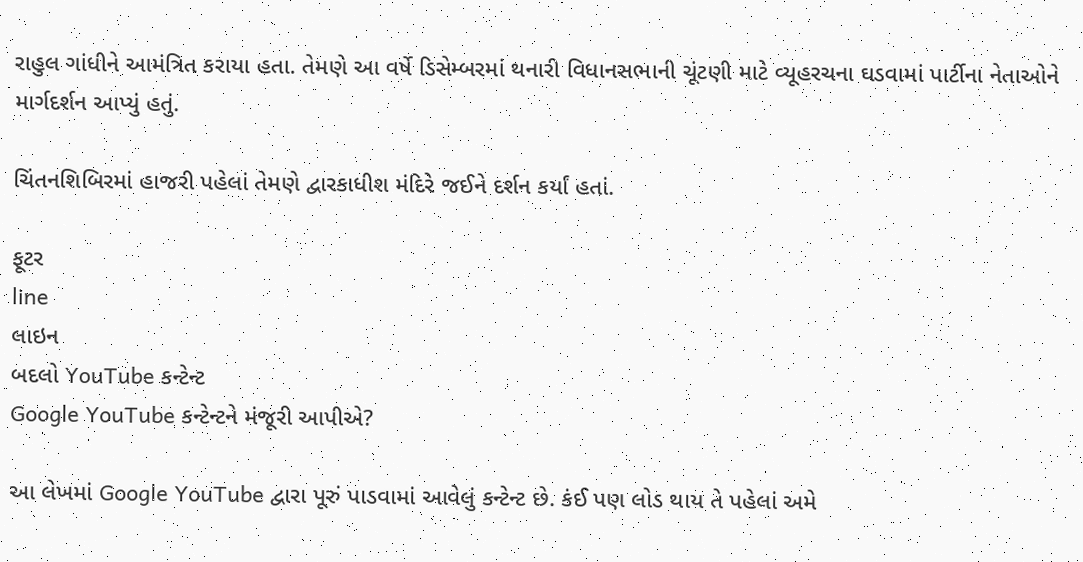રાહુલ ગાંધીને આમંત્રિત કરાયા હતા. તેમણે આ વર્ષે ડિસેમ્બરમાં થનારી વિધાનસભાની ચૂંટણી માટે વ્યૂહરચના ઘડવામાં પાર્ટીના નેતાઓને માર્ગદર્શન આપ્યું હતું.

ચિંતનશિબિરમાં હાજરી પહેલાં તેમણે દ્વારકાધીશ મંદિરે જઈને દર્શન કર્યાં હતાં.

ફૂટર
line
લાઇન
બદલો YouTube કન્ટેન્ટ
Google YouTube કન્ટેન્ટને મંજૂરી આપીએ?

આ લેખમાં Google YouTube દ્વારા પૂરું પાડવામાં આવેલું કન્ટેન્ટ છે. કંઈ પણ લોડ થાય તે પહેલાં અમે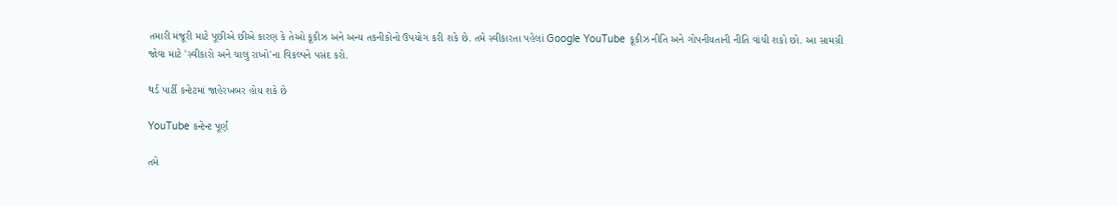તમારી મંજૂરી માટે પૂછીએ છીએ કારણ કે તેઓ કૂકીઝ અને અન્ય તકનીકોનો ઉપયોગ કરી શકે છે. તમે સ્વીકારતા પહેલાં Google YouTube કૂકીઝ નીતિ અને ગોપનીયતાની નીતિ વાંચી શકો છો. આ સામગ્રી જોવા માટે 'સ્વીકારો અને ચાલુ રાખો'ના વિકલ્પને પસંદ કરો.

થર્ડ પાર્ટી કન્ટેટમાં જાહેરખબર હોય શકે છે

YouTube કન્ટેન્ટ પૂર્ણ

તમે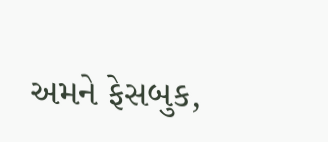અમને ફેસબુક,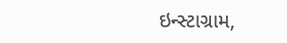ઇન્સ્ટાગ્રામ,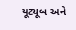યૂટ્યૂબ અને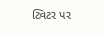ટ્વિટર પર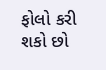ફોલો કરી શકો છો